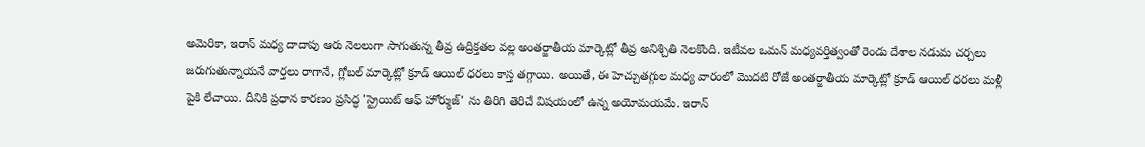అమెరికా, ఇరాన్ మధ్య దాదాపు ఆరు నెలలుగా సాగుతున్న తీవ్ర ఉద్రిక్తతల వల్ల అంతర్జాతీయ మార్కెట్లో తీవ్ర అనిశ్చితి నెలకొంది. ఇటీవల ఒమన్ మధ్యవర్తిత్వంతో రెండు దేశాల నడుమ చర్చలు జరుగుతున్నాయనే వార్తలు రాగానే, గ్లోబల్ మార్కెట్లో క్రూడ్ ఆయిల్ ధరలు కాస్త తగ్గాయి. అయితే, ఈ హెచ్చుతగ్గుల మధ్య వారంలో మొదటి రోజే అంతర్జాతీయ మార్కెట్లో క్రూడ్ ఆయిల్ ధరలు మళ్లీ పైకి లేచాయి. దీనికి ప్రధాన కారణం ప్రసిద్ధ 'స్ట్రెయిట్ ఆఫ్ హోర్ముజ్' ను తిరిగి తెరిచే విషయంలో ఉన్న అయోమయమే. ఇరాన్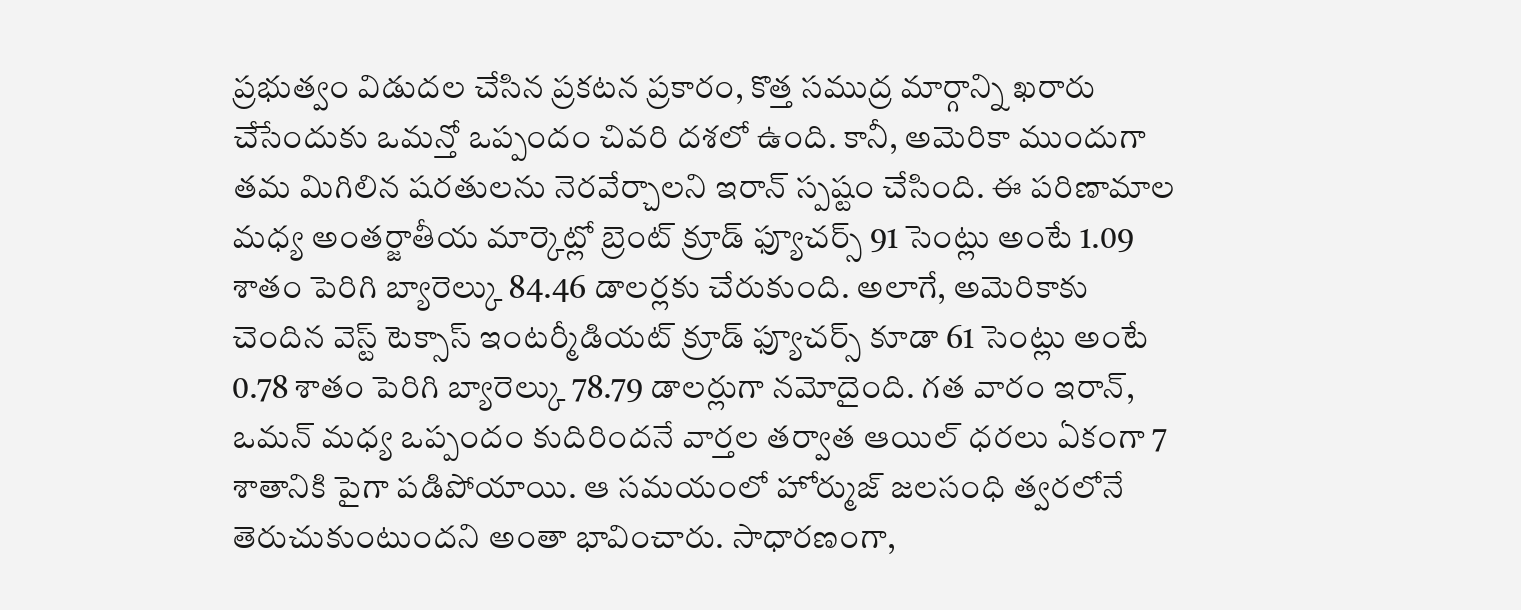ప్రభుత్వం విడుదల చేసిన ప్రకటన ప్రకారం, కొత్త సముద్ర మార్గాన్ని ఖరారు చేసేందుకు ఒమన్తో ఒప్పందం చివరి దశలో ఉంది. కానీ, అమెరికా ముందుగా తమ మిగిలిన షరతులను నెరవేర్చాలని ఇరాన్ స్పష్టం చేసింది. ఈ పరిణామాల మధ్య అంతర్జాతీయ మార్కెట్లో బ్రెంట్ క్రూడ్ ఫ్యూచర్స్ 91 సెంట్లు అంటే 1.09 శాతం పెరిగి బ్యారెల్కు 84.46 డాలర్లకు చేరుకుంది. అలాగే, అమెరికాకు చెందిన వెస్ట్ టెక్సాస్ ఇంటర్మీడియట్ క్రూడ్ ఫ్యూచర్స్ కూడా 61 సెంట్లు అంటే 0.78 శాతం పెరిగి బ్యారెల్కు 78.79 డాలర్లుగా నమోదైంది. గత వారం ఇరాన్, ఒమన్ మధ్య ఒప్పందం కుదిరిందనే వార్తల తర్వాత ఆయిల్ ధరలు ఏకంగా 7 శాతానికి పైగా పడిపోయాయి. ఆ సమయంలో హోర్ముజ్ జలసంధి త్వరలోనే తెరుచుకుంటుందని అంతా భావించారు. సాధారణంగా,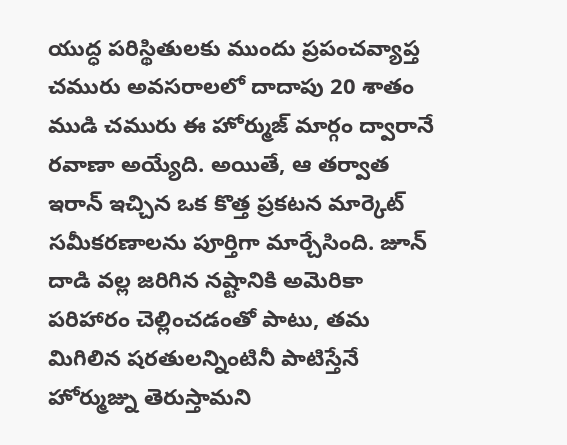యుద్ధ పరిస్థితులకు ముందు ప్రపంచవ్యాప్త చమురు అవసరాలలో దాదాపు 20 శాతం ముడి చమురు ఈ హోర్ముజ్ మార్గం ద్వారానే రవాణా అయ్యేది. అయితే, ఆ తర్వాత ఇరాన్ ఇచ్చిన ఒక కొత్త ప్రకటన మార్కెట్ సమీకరణాలను పూర్తిగా మార్చేసింది. జూన్ దాడి వల్ల జరిగిన నష్టానికి అమెరికా పరిహారం చెల్లించడంతో పాటు, తమ మిగిలిన షరతులన్నింటినీ పాటిస్తేనే హోర్ముజ్ను తెరుస్తామని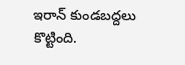ఇరాన్ కుండబద్దలు కొట్టింది.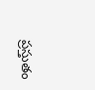ప్రస్తుతం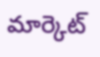మార్కెట్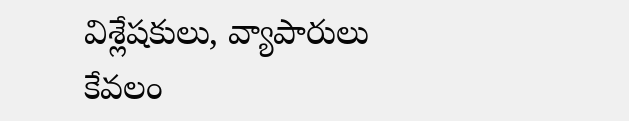విశ్లేషకులు, వ్యాపారులు కేవలం